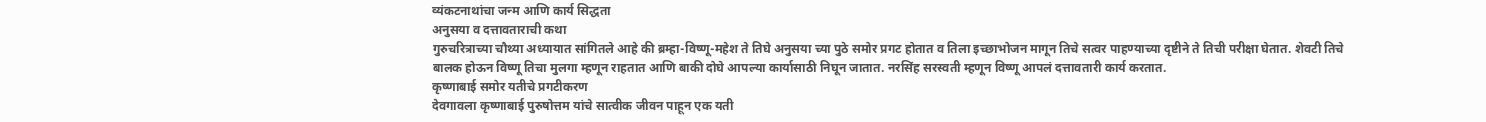व्यंकटनाथांचा जन्म आणि कार्य सिद्धता
अनुसया व दत्तावताराची कथा
गुरुचरित्राच्या चौथ्या अध्यायात सांगितले आहे की ब्रम्हा-विष्णू-महेश ते तिघे अनुसया च्या पुठे समोर प्रगट होतात व तिला इच्छाभोजन मागून तिचे सत्वर पाहण्याच्या दृष्टीने ते तिची परीक्षा घेतात. शेवटी तिचे बालक होऊन विष्णू तिचा मुलगा म्हणून राहतात आणि बाकी दोघे आपल्या कार्यासाठी निघून जातात. नरसिंह सरस्वती म्हणून विष्णू आपलं दत्तावतारी कार्य करतात.
कृष्णाबाई समोर यतीचे प्रगटीकरण
देवगावला कृष्णाबाई पुरुषोत्तम यांचे सात्वीक जीवन पाहून एक यती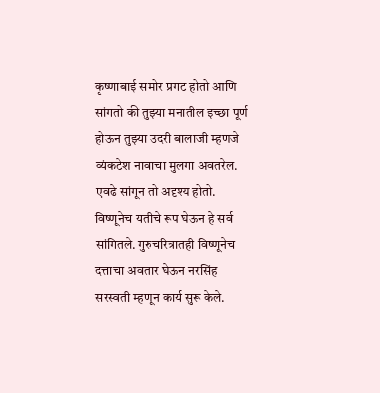कृष्णाबाई समोर प्रगट होतो आणि सांगतो की तुझ्या मनातील इच्छा पूर्ण होऊन तुझ्या उदरी बालाजी म्हणजे व्यंकटेश नावाचा मुलगा अवतरेल. एवढे सांगून तो अदृश्य होतो. विष्णूनेच यतीचे रूप घेऊन हे सर्व सांगितले. गुरुचरित्रातही विष्णूनेच दत्ताचा अवतार घेऊन नरसिंह सरस्वती म्हणून कार्य सुरू केले.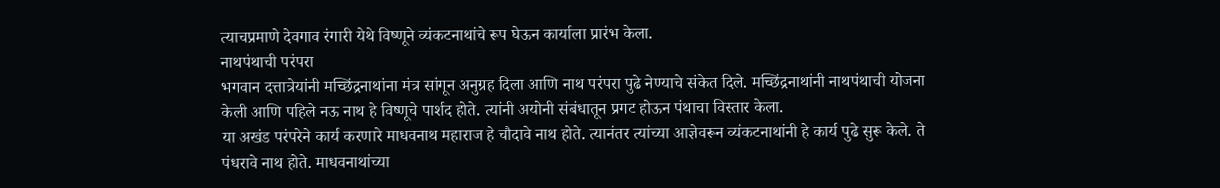त्याचप्रमाणे देवगाव रंगारी येथे विष्णूने व्यंकटनाथांचे रूप घेऊन कार्याला प्रारंभ केला.
नाथपंथाची परंपरा
भगवान दत्तात्रेयांनी मच्छिंद्रनाथांना मंत्र सांगून अनुग्रह दिला आणि नाथ परंपरा पुढे नेण्याचे संकेत दिले. मच्छिंद्रनाथांनी नाथपंथाची योजना केली आणि पहिले नऊ नाथ हे विष्णूचे पार्शद होते. त्यांनी अयोनी संबंधातून प्रगट होऊन पंथाचा विस्तार केला.
या अखंड परंपरेने कार्य करणारे माधवनाथ महाराज हे चौदावे नाथ होते. त्यानंतर त्यांच्या आज्ञेवरून व्यंकटनाथांनी हे कार्य पुढे सुरू केले. ते पंधरावे नाथ होते. माधवनाथांच्या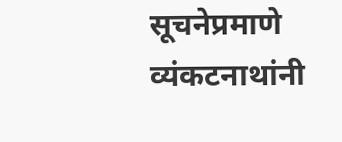सूचनेप्रमाणे व्यंकटनाथांनी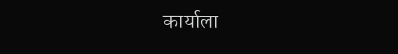कार्याला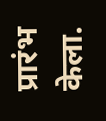प्रारंभ केला.